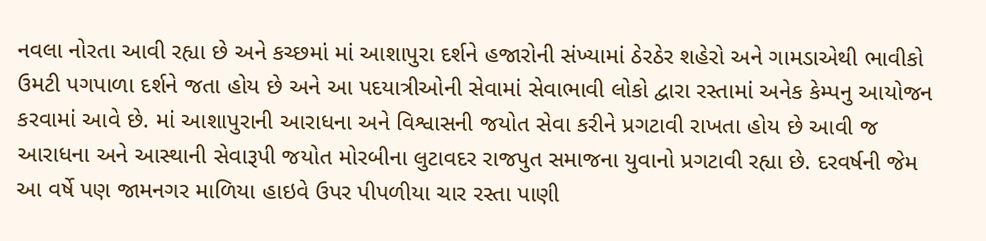નવલા નોરતા આવી રહ્યા છે અને કચ્છમાં માં આશાપુરા દર્શને હજારોની સંખ્યામાં ઠેરઠેર શહેરો અને ગામડાએથી ભાવીકો ઉમટી પગપાળા દર્શને જતા હોય છે અને આ પદયાત્રીઓની સેવામાં સેવાભાવી લોકો દ્વારા રસ્તામાં અનેક કેમ્પનુ આયોજન કરવામાં આવે છે. માં આશાપુરાની આરાધના અને વિશ્વાસની જયોત સેવા કરીને પ્રગટાવી રાખતા હોય છે આવી જ આરાધના અને આસ્થાની સેવારૂપી જયોત મોરબીના લુટાવદર રાજપુત સમાજના યુવાનો પ્રગટાવી રહ્યા છે. દરવર્ષની જેમ આ વર્ષે પણ જામનગર માળિયા હાઇવે ઉપર પીપળીયા ચાર રસ્તા પાણી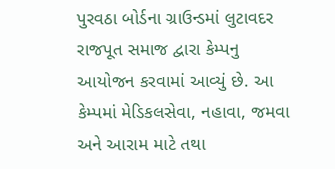પુરવઠા બોર્ડના ગ્રાઉન્ડમાં લુટાવદર રાજપૂત સમાજ દ્વારા કેમ્પનુ આયોજન કરવામાં આવ્યું છે. આ કેમ્પમાં મેડિકલસેવા, નહાવા, જમવા અને આરામ માટે તથા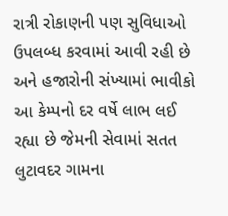રાત્રી રોકાણની પણ સુવિધાઓ ઉપલબ્ધ કરવામાં આવી રહી છે અને હજારોની સંખ્યામાં ભાવીકો આ કેમ્પનો દર વર્ષે લાભ લઈ રહ્યા છે જેમની સેવામાં સતત લુટાવદર ગામના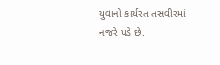યુવાનો કાર્યરત તસવીરમાં નજરે પડે છે.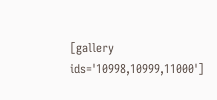[gallery ids='10998,10999,11000']